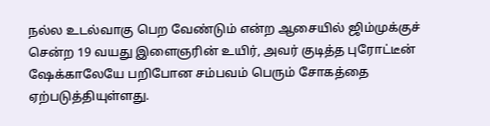நல்ல உடல்வாகு பெற வேண்டும் என்ற ஆசையில் ஜிம்முக்குச் சென்ற 19 வயது இளைஞரின் உயிர், அவர் குடித்த புரோட்டீன் ஷேக்காலேயே பறிபோன சம்பவம் பெரும் சோகத்தை ஏற்படுத்தியுள்ளது.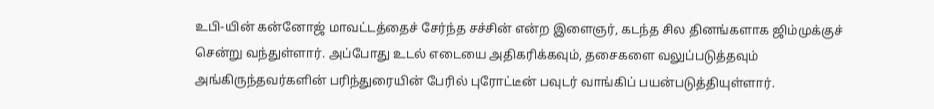உபி-யின் கன்னோஜ் மாவட்டத்தைச் சேர்ந்த சச்சின் என்ற இளைஞர், கடந்த சில தினங்களாக ஜிம்முக்குச் சென்று வந்துள்ளார். அப்போது உடல் எடையை அதிகரிக்கவும், தசைகளை வலுப்படுத்தவும் அங்கிருந்தவர்களின் பரிந்துரையின் பேரில் புரோட்டீன் பவுடர் வாங்கிப் பயன்படுத்தியுள்ளார்.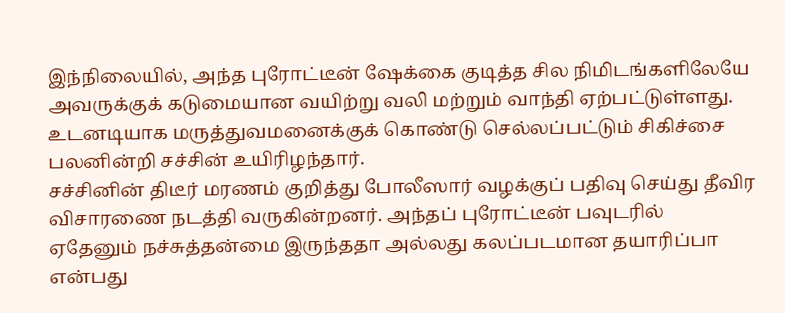இந்நிலையில், அந்த புரோட்டீன் ஷேக்கை குடித்த சில நிமிடங்களிலேயே அவருக்குக் கடுமையான வயிற்று வலி மற்றும் வாந்தி ஏற்பட்டுள்ளது. உடனடியாக மருத்துவமனைக்குக் கொண்டு செல்லப்பட்டும் சிகிச்சை பலனின்றி சச்சின் உயிரிழந்தார்.
சச்சினின் திடீர் மரணம் குறித்து போலீஸார் வழக்குப் பதிவு செய்து தீவிர விசாரணை நடத்தி வருகின்றனர். அந்தப் புரோட்டீன் பவுடரில் ஏதேனும் நச்சுத்தன்மை இருந்ததா அல்லது கலப்படமான தயாரிப்பா என்பது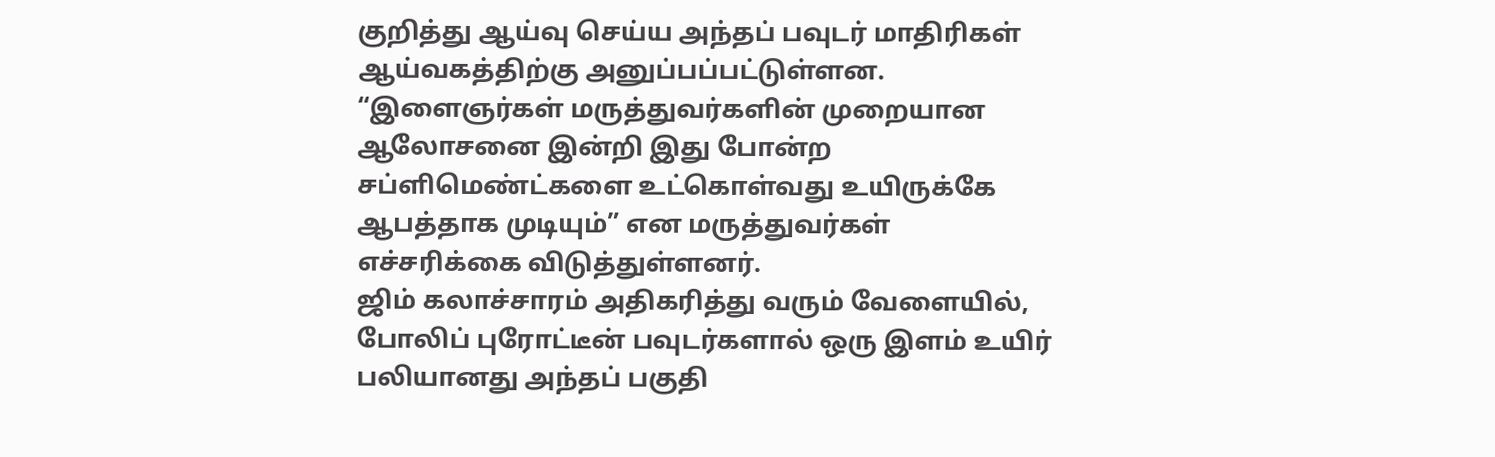குறித்து ஆய்வு செய்ய அந்தப் பவுடர் மாதிரிகள் ஆய்வகத்திற்கு அனுப்பப்பட்டுள்ளன.
“இளைஞர்கள் மருத்துவர்களின் முறையான ஆலோசனை இன்றி இது போன்ற சப்ளிமெண்ட்களை உட்கொள்வது உயிருக்கே ஆபத்தாக முடியும்” என மருத்துவர்கள் எச்சரிக்கை விடுத்துள்ளனர்.
ஜிம் கலாச்சாரம் அதிகரித்து வரும் வேளையில், போலிப் புரோட்டீன் பவுடர்களால் ஒரு இளம் உயிர் பலியானது அந்தப் பகுதி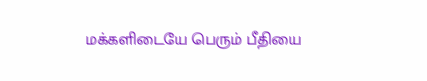மக்களிடையே பெரும் பீதியை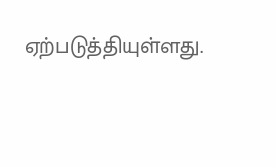ஏற்படுத்தியுள்ளது.